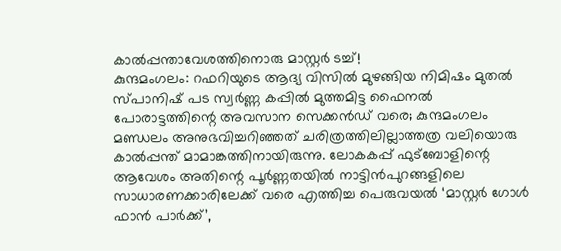കാൽപ്പന്താവേശത്തിനൊരു മാസ്റ്റർ ടച്ച്!
കുന്ദമംഗലം: റഫറിയുടെ ആദ്യ വിസിൽ മുഴങ്ങിയ നിമിഷം മുതൽ സ്പാനിഷ് പട സ്വർണ്ണ കപ്പിൽ മുത്തമിട്ട ഫൈനൽ പോരാട്ടത്തിന്റെ അവസാന സെക്കൻഡ് വരെ; കുന്ദമംഗലം മണ്ഡലം അനുഭവിച്ചറിഞ്ഞത് ചരിത്രത്തിലില്ലാത്തത്ര വലിയൊരു കാൽപ്പന്ത് മാമാങ്കത്തിനായിരുന്നു. ലോകകപ്പ് ഫുട്ബോളിന്റെ ആവേശം അതിന്റെ പൂർണ്ണതയിൽ നാട്ടിൻപുറങ്ങളിലെ സാധാരണക്കാരിലേക്ക് വരെ എത്തിച്ച പെരുവയൽ ‘മാസ്റ്റർ ഗോൾ ഫാൻ പാർക്ക്’,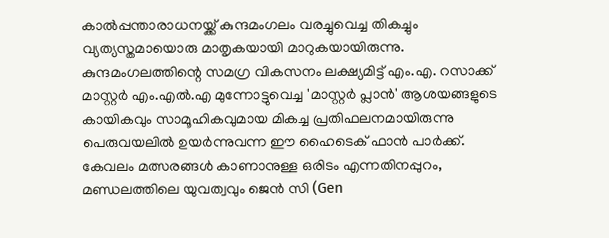കാൽപ്പന്താരാധനയ്ക്ക് കുന്ദമംഗലം വരച്ചുവെച്ച തികച്ചും വ്യത്യസ്തമായൊരു മാതൃകയായി മാറുകയായിരുന്നു.
കുന്ദമംഗലത്തിന്റെ സമഗ്ര വികസനം ലക്ഷ്യമിട്ട് എം.എ. റസാക്ക് മാസ്റ്റർ എം.എൽ.എ മുന്നോട്ടുവെച്ച 'മാസ്റ്റർ പ്ലാൻ' ആശയങ്ങളുടെ കായികവും സാമൂഹികവുമായ മികച്ച പ്രതിഫലനമായിരുന്നു പെരുവയലിൽ ഉയർന്നുവന്ന ഈ ഹൈടെക് ഫാൻ പാർക്ക്. കേവലം മത്സരങ്ങൾ കാണാനുള്ള ഒരിടം എന്നതിനപ്പുറം, മണ്ഡലത്തിലെ യുവത്വവും ജെൻ സി (Gen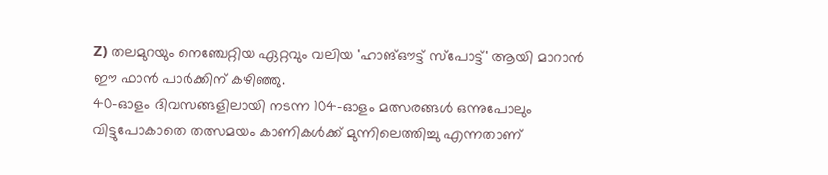Z) തലമുറയും നെഞ്ചേറ്റിയ ഏറ്റവും വലിയ 'ഹാങ്ഔട്ട് സ്പോട്ട്' ആയി മാറാൻ ഈ ഫാൻ പാർക്കിന് കഴിഞ്ഞു.
40-ഓളം ദിവസങ്ങളിലായി നടന്ന 104-ഓളം മത്സരങ്ങൾ ഒന്നുപോലും വിട്ടുപോകാതെ തത്സമയം കാണികൾക്ക് മുന്നിലെത്തിച്ചു എന്നതാണ്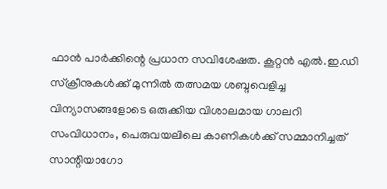ഫാൻ പാർക്കിന്റെ പ്രധാന സവിശേഷത. കൂറ്റൻ എൽ.ഇ.ഡി സ്ക്രീനുകൾക്ക് മുന്നിൽ തത്സമയ ശബ്ദവെളിച്ച വിന്യാസങ്ങളോടെ ഒരുക്കിയ വിശാലമായ ഗാലറി സംവിധാനം, പെരുവയലിലെ കാണികൾക്ക് സമ്മാനിച്ചത് സാന്റിയാഗോ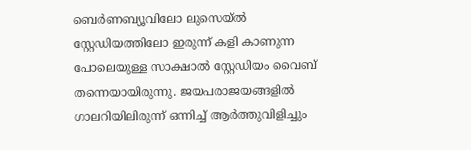ബെർണബ്യൂവിലോ ലുസെയ്ൽ സ്റ്റേഡിയത്തിലോ ഇരുന്ന് കളി കാണുന്ന പോലെയുള്ള സാക്ഷാൽ സ്റ്റേഡിയം വൈബ് തന്നെയായിരുന്നു. ജയപരാജയങ്ങളിൽ ഗാലറിയിലിരുന്ന് ഒന്നിച്ച് ആർത്തുവിളിച്ചും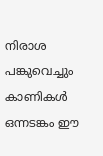നിരാശ പങ്കുവെച്ചും കാണികൾ ഒന്നടങ്കം ഈ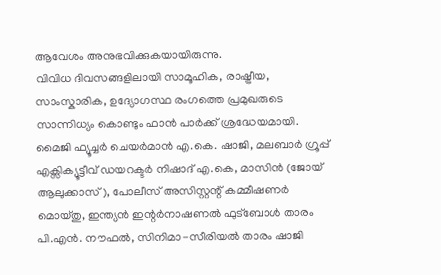ആവേശം അനുഭവിക്കുകയായിരുന്നു.
വിവിധ ദിവസങ്ങളിലായി സാമൂഹിക, രാഷ്ട്രീയ, സാംസ്കാരിക, ഉദ്യോഗസ്ഥ രംഗത്തെ പ്രമുഖരുടെ സാന്നിധ്യം കൊണ്ടും ഫാൻ പാർക്ക് ശ്രദ്ധേയമായി. മൈജി ഫ്യൂച്ചർ ചെയർമാൻ എ.കെ. ഷാജി, മലബാർ ഗ്രൂപ്പ് എക്സിക്യൂട്ടീവ് ഡയറക്ടർ നിഷാദ് എ.കെ, മാസിൻ (ജോയ് ആലുക്കാസ്), പോലീസ് അസിസ്റ്റന്റ് കമ്മീഷണർ മൊയ്തു, ഇന്ത്യൻ ഇന്റർനാഷണൽ ഫുട്ബോൾ താരം പി.എൻ. നൗഫൽ, സിനിമാ-സീരിയൽ താരം ഷാജി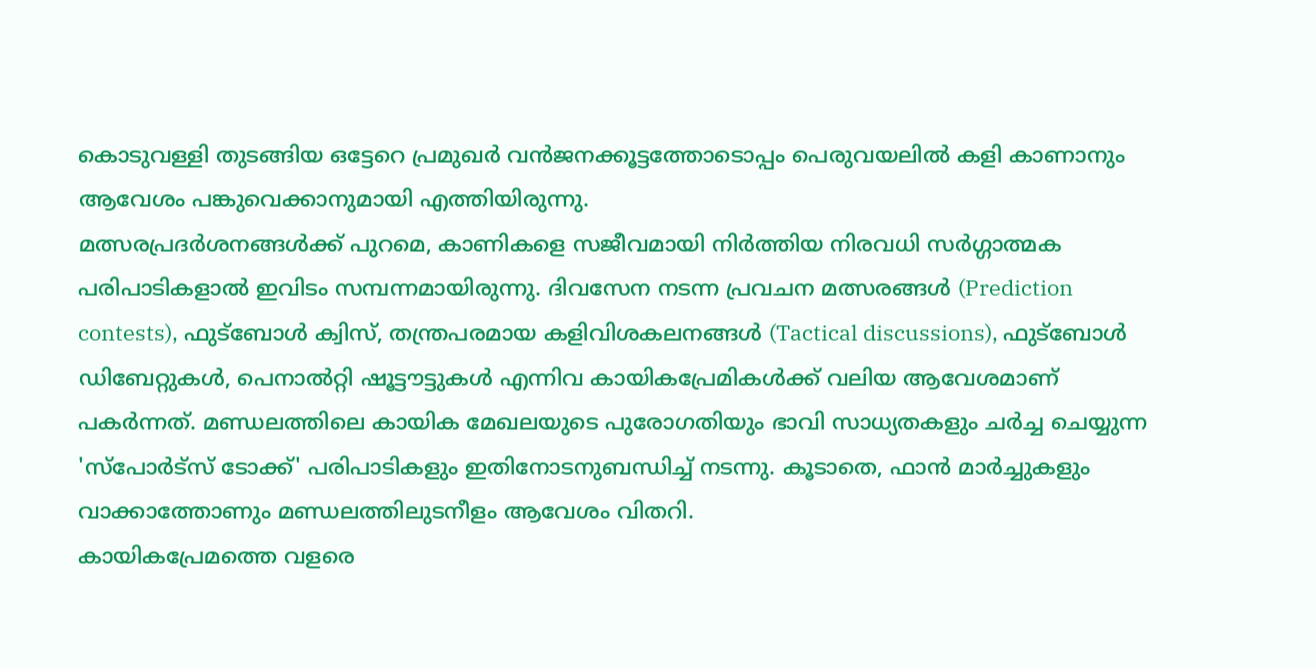കൊടുവള്ളി തുടങ്ങിയ ഒട്ടേറെ പ്രമുഖർ വൻജനക്കൂട്ടത്തോടൊപ്പം പെരുവയലിൽ കളി കാണാനും ആവേശം പങ്കുവെക്കാനുമായി എത്തിയിരുന്നു.
മത്സരപ്രദർശനങ്ങൾക്ക് പുറമെ, കാണികളെ സജീവമായി നിർത്തിയ നിരവധി സർഗ്ഗാത്മക പരിപാടികളാൽ ഇവിടം സമ്പന്നമായിരുന്നു. ദിവസേന നടന്ന പ്രവചന മത്സരങ്ങൾ (Prediction contests), ഫുട്ബോൾ ക്വിസ്, തന്ത്രപരമായ കളിവിശകലനങ്ങൾ (Tactical discussions), ഫുട്ബോൾ ഡിബേറ്റുകൾ, പെനാൽറ്റി ഷൂട്ടൗട്ടുകൾ എന്നിവ കായികപ്രേമികൾക്ക് വലിയ ആവേശമാണ് പകർന്നത്. മണ്ഡലത്തിലെ കായിക മേഖലയുടെ പുരോഗതിയും ഭാവി സാധ്യതകളും ചർച്ച ചെയ്യുന്ന 'സ്പോർട്സ് ടോക്ക്' പരിപാടികളും ഇതിനോടനുബന്ധിച്ച് നടന്നു. കൂടാതെ, ഫാൻ മാർച്ചുകളും വാക്കാത്തോണും മണ്ഡലത്തിലുടനീളം ആവേശം വിതറി.
കായികപ്രേമത്തെ വളരെ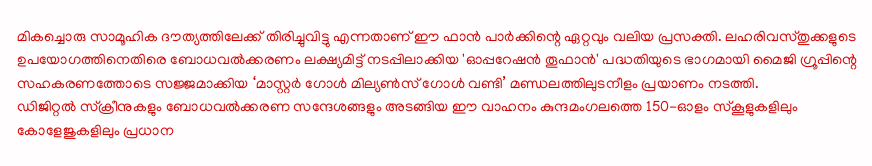മികച്ചൊരു സാമൂഹിക ദൗത്യത്തിലേക്ക് തിരിച്ചുവിട്ടു എന്നതാണ് ഈ ഫാൻ പാർക്കിന്റെ ഏറ്റവും വലിയ പ്രസക്തി. ലഹരിവസ്തുക്കളുടെ ഉപയോഗത്തിനെതിരെ ബോധവൽക്കരണം ലക്ഷ്യമിട്ട് നടപ്പിലാക്കിയ 'ഓപ്പറേഷൻ തൂഫാൻ' പദ്ധതിയുടെ ഭാഗമായി മൈജി ഗ്രൂപ്പിന്റെ സഹകരണത്തോടെ സജ്ജമാക്കിയ ‘മാസ്റ്റർ ഗോൾ മില്യൺസ് ഗോൾ വണ്ടി’ മണ്ഡലത്തിലുടനീളം പ്രയാണം നടത്തി.
ഡിജിറ്റൽ സ്ക്രീനുകളും ബോധവൽക്കരണ സന്ദേശങ്ങളും അടങ്ങിയ ഈ വാഹനം കുന്ദമംഗലത്തെ 150-ഓളം സ്കൂളുകളിലും കോളേജുകളിലും പ്രധാന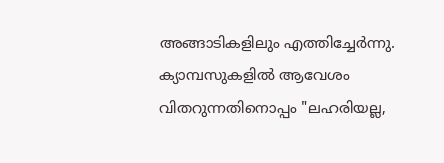അങ്ങാടികളിലും എത്തിച്ചേർന്നു. ക്യാമ്പസുകളിൽ ആവേശം വിതറുന്നതിനൊപ്പം "ലഹരിയല്ല,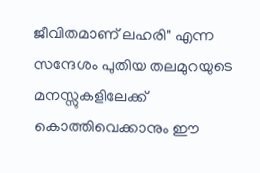ജീവിതമാണ് ലഹരി" എന്ന സന്ദേശം പുതിയ തലമുറയുടെ മനസ്സുകളിലേക്ക് കൊത്തിവെക്കാനും ഈ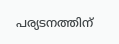പര്യടനത്തിന്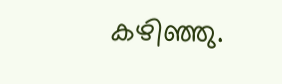കഴിഞ്ഞു.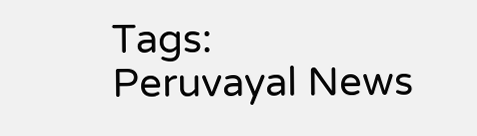Tags:
Peruvayal News